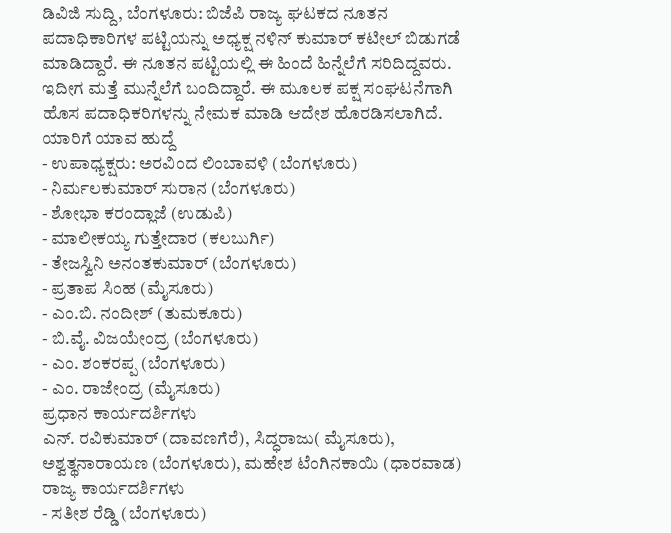ಡಿವಿಜಿ ಸುದ್ದಿ, ಬೆಂಗಳೂರು: ಬಿಜೆಪಿ ರಾಜ್ಯ ಘಟಕದ ನೂತನ ಪದಾಧಿಕಾರಿಗಳ ಪಟ್ಟಿಯನ್ನು ಅಧ್ಯಕ್ಷ ನಳಿನ್ ಕುಮಾರ್ ಕಟೀಲ್ ಬಿಡುಗಡೆ ಮಾಡಿದ್ದಾರೆ. ಈ ನೂತನ ಪಟ್ಟಿಯಲ್ಲಿ ಈ ಹಿಂದೆ ಹಿನ್ನೆಲೆಗೆ ಸರಿದಿದ್ದವರು. ಇದೀಗ ಮತ್ತೆ ಮುನ್ನೆಲೆಗೆ ಬಂದಿದ್ದಾರೆ. ಈ ಮೂಲಕ ಪಕ್ಷ ಸಂಘಟನೆಗಾಗಿ ಹೊಸ ಪದಾಧಿಕರಿಗಳನ್ನು ನೇಮಕ ಮಾಡಿ ಆದೇಶ ಹೊರಡಿಸಲಾಗಿದೆ.
ಯಾರಿಗೆ ಯಾವ ಹುದ್ದೆ
- ಉಪಾಧ್ಯಕ್ಷರು: ಅರವಿಂದ ಲಿಂಬಾವಳಿ (ಬೆಂಗಳೂರು)
- ನಿರ್ಮಲಕುಮಾರ್ ಸುರಾನ (ಬೆಂಗಳೂರು)
- ಶೋಭಾ ಕರಂದ್ಲಾಜೆ (ಉಡುಪಿ)
- ಮಾಲೀಕಯ್ಯ ಗುತ್ತೇದಾರ (ಕಲಬುರ್ಗಿ)
- ತೇಜಸ್ವಿನಿ ಅನಂತಕುಮಾರ್ (ಬೆಂಗಳೂರು)
- ಪ್ರತಾಪ ಸಿಂಹ (ಮೈಸೂರು)
- ಎಂ.ಬಿ. ನಂದೀಶ್ (ತುಮಕೂರು)
- ಬಿ.ವೈ. ವಿಜಯೇಂದ್ರ (ಬೆಂಗಳೂರು)
- ಎಂ. ಶಂಕರಪ್ಪ (ಬೆಂಗಳೂರು)
- ಎಂ. ರಾಜೇಂದ್ರ (ಮೈಸೂರು)
ಪ್ರಧಾನ ಕಾರ್ಯದರ್ಶಿಗಳು
ಎನ್. ರವಿಕುಮಾರ್ (ದಾವಣಗೆರೆ), ಸಿದ್ಧರಾಜು( ಮೈಸೂರು), ಅಶ್ವತ್ಥನಾರಾಯಣ (ಬೆಂಗಳೂರು), ಮಹೇಶ ಟೆಂಗಿನಕಾಯಿ (ಧಾರವಾಡ)
ರಾಜ್ಯ ಕಾರ್ಯದರ್ಶಿಗಳು
- ಸತೀಶ ರೆಡ್ಡಿ (ಬೆಂಗಳೂರು)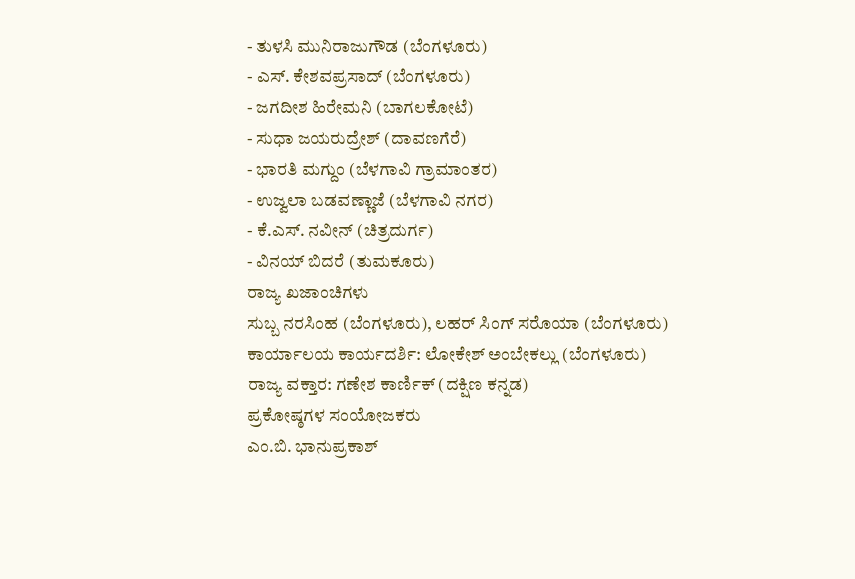- ತುಳಸಿ ಮುನಿರಾಜುಗೌಡ (ಬೆಂಗಳೂರು)
- ಎಸ್. ಕೇಶವಪ್ರಸಾದ್ (ಬೆಂಗಳೂರು)
- ಜಗದೀಶ ಹಿರೇಮನಿ (ಬಾಗಲಕೋಟೆ)
- ಸುಧಾ ಜಯರುದ್ರೇಶ್ (ದಾವಣಗೆರೆ)
- ಭಾರತಿ ಮಗ್ದುಂ (ಬೆಳಗಾವಿ ಗ್ರಾಮಾಂತರ)
- ಉಜ್ವಲಾ ಬಡವಣ್ಣಾಜೆ (ಬೆಳಗಾವಿ ನಗರ)
- ಕೆ.ಎಸ್. ನವೀನ್ (ಚಿತ್ರದುರ್ಗ)
- ವಿನಯ್ ಬಿದರೆ (ತುಮಕೂರು)
ರಾಜ್ಯ ಖಜಾಂಚಿಗಳು
ಸುಬ್ಬ ನರಸಿಂಹ (ಬೆಂಗಳೂರು), ಲಹರ್ ಸಿಂಗ್ ಸರೊಯಾ (ಬೆಂಗಳೂರು)
ಕಾರ್ಯಾಲಯ ಕಾರ್ಯದರ್ಶಿ: ಲೋಕೇಶ್ ಅಂಬೇಕಲ್ಲು (ಬೆಂಗಳೂರು)
ರಾಜ್ಯ ವಕ್ತಾರ: ಗಣೇಶ ಕಾರ್ಣಿಕ್ (ದಕ್ಷಿಣ ಕನ್ನಡ)
ಪ್ರಕೋಷ್ಠಗಳ ಸಂಯೋಜಕರು
ಎಂ.ಬಿ. ಭಾನುಪ್ರಕಾಶ್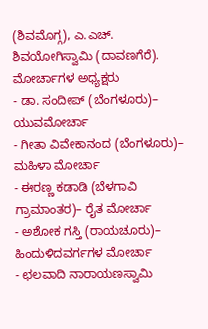(ಶಿವಮೊಗ್ಗ), ಎ.ಎಚ್. ಶಿವಯೋಗಿಸ್ವಾಮಿ (ದಾವಣಗೆರೆ).
ಮೋರ್ಚಾಗಳ ಅಧ್ಯಕ್ಷರು
- ಡಾ. ಸಂದೀಪ್ (ಬೆಂಗಳೂರು)– ಯುವಮೋರ್ಚಾ
- ಗೀತಾ ವಿವೇಕಾನಂದ (ಬೆಂಗಳೂರು)– ಮಹಿಳಾ ಮೋರ್ಚಾ
- ಈರಣ್ಣ ಕಡಾಡಿ (ಬೆಳಗಾವಿ ಗ್ರಾಮಾಂತರ)– ರೈತ ಮೋರ್ಚಾ
- ಅಶೋಕ ಗಸ್ತಿ (ರಾಯಚೂರು)– ಹಿಂದುಳಿದವರ್ಗಗಳ ಮೋರ್ಚಾ
- ಛಲವಾದಿ ನಾರಾಯಣಸ್ವಾಮಿ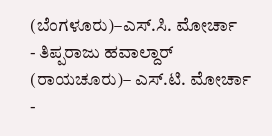(ಬೆಂಗಳೂರು)–ಎಸ್.ಸಿ. ಮೋರ್ಚಾ
- ತಿಪ್ಪರಾಜು ಹವಾಲ್ದಾರ್ (ರಾಯಚೂರು)– ಎಸ್.ಟಿ. ಮೋರ್ಚಾ
-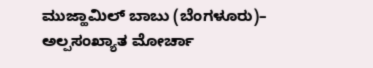ಮುಜ್ಹಾಮಿಲ್ ಬಾಬು (ಬೆಂಗಳೂರು)– ಅಲ್ಪಸಂಖ್ಯಾತ ಮೋರ್ಚಾ